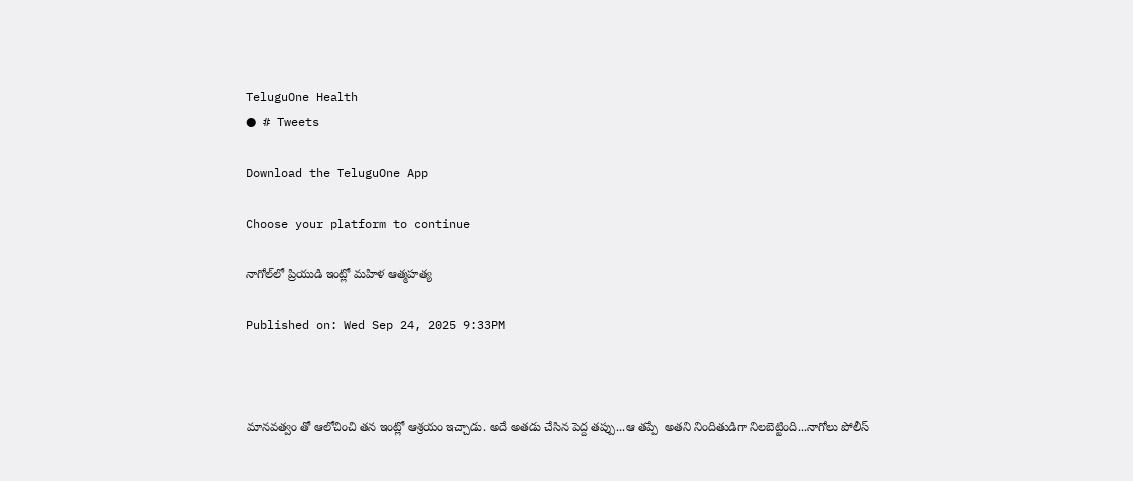TeluguOne Health
● # Tweets

Download the TeluguOne App

Choose your platform to continue

నాగోల్‌లో ప్రియుడి ఇంట్లో మహిళ ఆత్మహత్య

Published on: Wed Sep 24, 2025 9:33PM



మానవత్వం తో ఆలోచించి తన ఇంట్లో ఆశ్రయం ఇచ్చాడు. అదే అతడు చేసిన పెద్ద తప్పు...ఆ తప్పే  అతని నిందితుడిగా నిలబెట్టింది...నాగోలు పోలీస్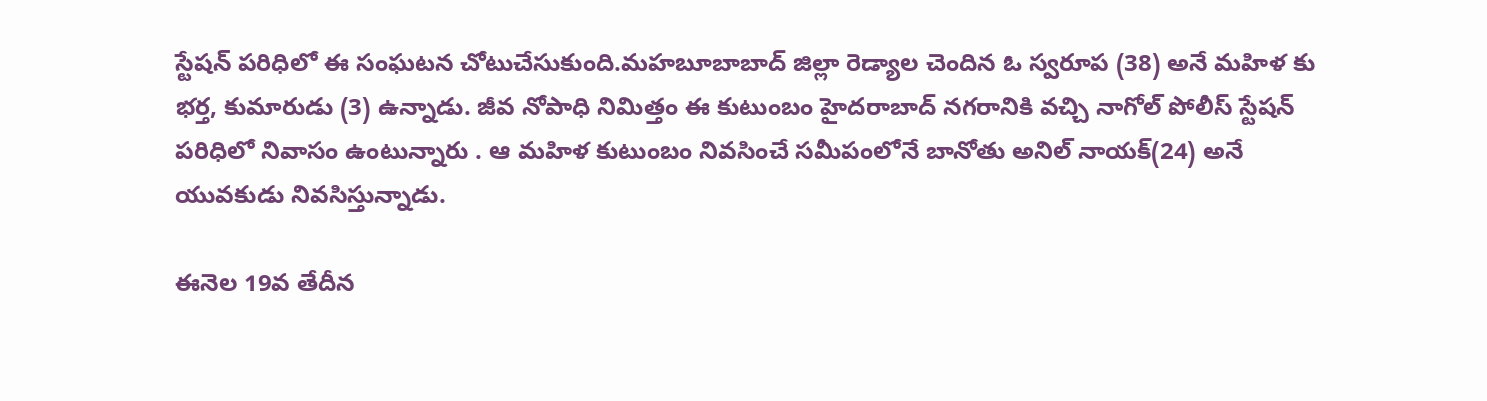స్టేషన్ పరిధిలో ఈ సంఘటన చోటుచేసుకుంది.మహబూబాబాద్ జిల్లా రెడ్యాల చెందిన ఓ స్వరూప (38) అనే మహిళ కు భర్త, కుమారుడు (3) ఉన్నాడు. జీవ నోపాధి నిమిత్తం ఈ కుటుంబం హైదరాబాద్ నగరానికి వచ్చి నాగోల్ పోలీస్ స్టేషన్ పరిధిలో నివాసం ఉంటున్నారు . ఆ మహిళ కుటుంబం నివసించే సమీపంలోనే బానోతు అనిల్ నాయక్(24) అనే యువకుడు నివసిస్తున్నాడు.

ఈనెల 19వ తేదీన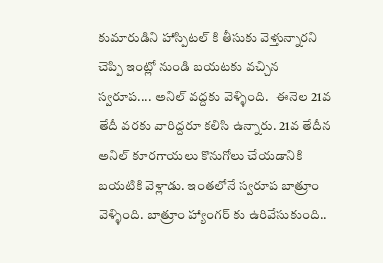కుమారుడిని హాస్పిటల్ కి తీసుకు వెళ్తున్నారని చెప్పి ఇంట్లో నుండి బయటకు వచ్చిన స్వరూప.... అనిల్ వద్దకు వెళ్ళింది.   ఈనెల 21వ తేదీ వరకు వారిద్దరూ కలిసి ఉన్నారు. 21వ తేదీన అనిల్ కూరగాయలు కొనుగోలు చేయడానికి బయటికి వెళ్లాడు. ఇంతలోనే స్వరూప బాత్రూం వెళ్ళింది. బాత్రూం హ్యాంగర్ కు ఉరివేసుకుంది..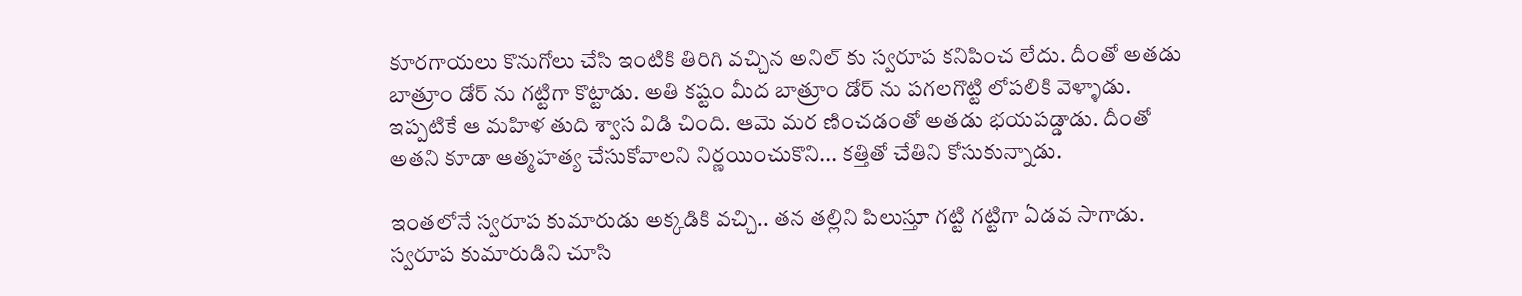కూరగాయలు కొనుగోలు చేసి ఇంటికి తిరిగి వచ్చిన అనిల్ కు స్వరూప కనిపించ లేదు. దీంతో అతడు బాత్రూం డోర్ ను గట్టిగా కొట్టాడు. అతి కష్టం మీద బాత్రూం డోర్ ను పగలగొట్టి లోపలికి వెళ్ళాడు. ఇప్పటికే ఆ మహిళ తుది శ్వాస విడి చింది. ఆమె మర ణించడంతో అతడు భయపడ్డాడు. దీంతో అతని కూడా ఆత్మహత్య చేసుకోవాలని నిర్ణయించుకొని... కత్తితో చేతిని కోసుకున్నాడు.

ఇంతలోనే స్వరూప కుమారుడు అక్కడికి వచ్చి.. తన తల్లిని పిలుస్తూ గట్టి గట్టిగా ఏడవ సాగాడు. స్వరూప కుమారుడిని చూసి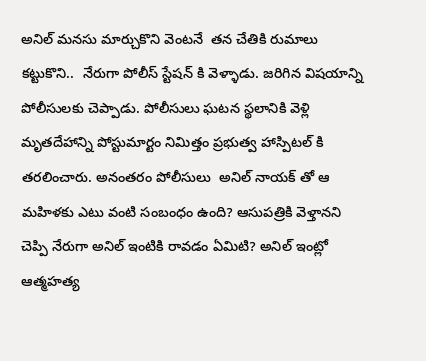అనిల్ మనసు మార్చుకొని వెంటనే  తన చేతికి రుమాలు కట్టుకొని..  నేరుగా పోలీస్ స్టేషన్ కి వెళ్ళాడు. జరిగిన విషయాన్ని పోలీసులకు చెప్పాడు. పోలీసులు ఘటన స్థలానికి వెళ్లి మృతదేహాన్ని పోస్టుమార్టం నిమిత్తం ప్రభుత్వ హాస్పిటల్ కి తరలించారు. అనంతరం పోలీసులు  అనిల్ నాయక్ తో ఆ మహిళకు ఎటు వంటి సంబంధం ఉంది? ఆసుపత్రికి వెళ్తానని చెప్పి నేరుగా అనిల్ ఇంటికి రావడం ఏమిటి? అనిల్ ఇంట్లో ఆత్మహత్య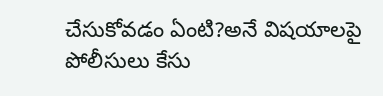చేసుకోవడం ఏంటి?అనే విషయాలపై పోలీసులు కేసు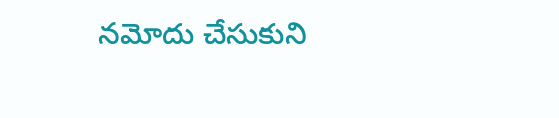నమోదు చేసుకుని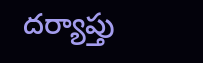దర్యాప్తు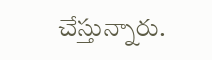చేస్తున్నారు.